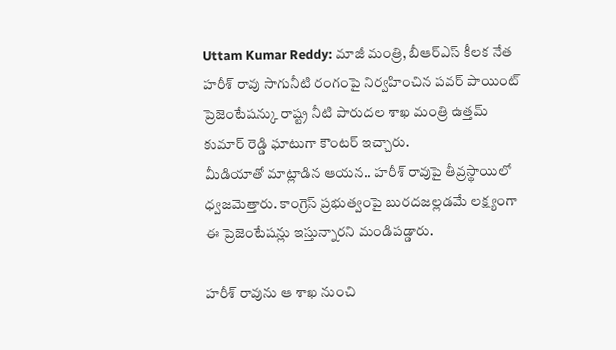Uttam Kumar Reddy: మాజీ మంత్రి, బీఆర్ఎస్ కీలక నేత హరీశ్ రావు సాగునీటి రంగంపై నిర్వహించిన పవర్ పాయింట్ ప్రెజెంటేషన్కు రాష్ట్ర నీటి పారుదల శాఖ మంత్రి ఉత్తమ్ కుమార్ రెడ్డి ఘాటుగా కౌంటర్ ఇచ్చారు.
మీడియాతో మాట్లాడిన ఆయన.. హరీశ్ రావుపై తీవ్రస్థాయిలో ధ్వజమెత్తారు. కాంగ్రెస్ ప్రభుత్వంపై బురదజల్లడమే లక్ష్యంగా ఈ ప్రెజెంటేషన్లు ఇస్తున్నారని మండిపడ్డారు.

హరీశ్ రావును ఆ శాఖ నుంచి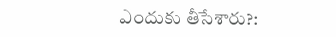ఎందుకు తీసేశారు?: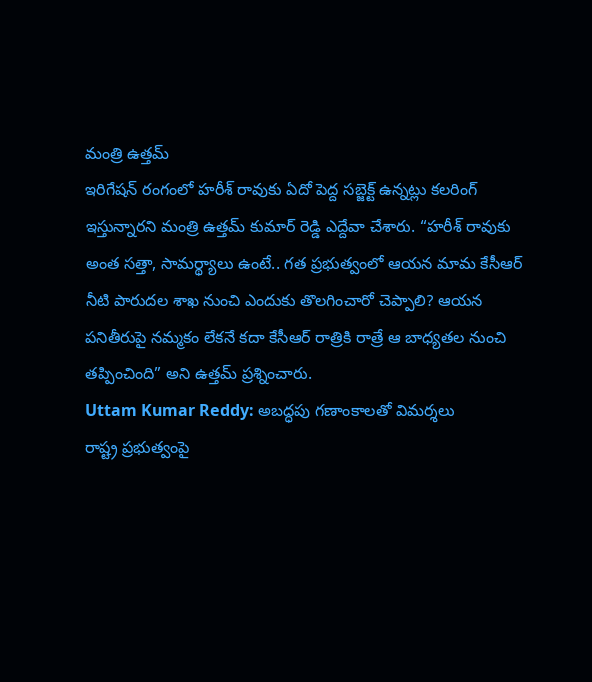మంత్రి ఉత్తమ్
ఇరిగేషన్ రంగంలో హరీశ్ రావుకు ఏదో పెద్ద సబ్జెక్ట్ ఉన్నట్లు కలరింగ్ ఇస్తున్నారని మంత్రి ఉత్తమ్ కుమార్ రెడ్డి ఎద్దేవా చేశారు. “హరీశ్ రావుకు అంత సత్తా, సామర్థ్యాలు ఉంటే.. గత ప్రభుత్వంలో ఆయన మామ కేసీఆర్ నీటి పారుదల శాఖ నుంచి ఎందుకు తొలగించారో చెప్పాలి? ఆయన పనితీరుపై నమ్మకం లేకనే కదా కేసీఆర్ రాత్రికి రాత్రే ఆ బాధ్యతల నుంచి తప్పించింది” అని ఉత్తమ్ ప్రశ్నించారు.
Uttam Kumar Reddy: అబద్ధపు గణాంకాలతో విమర్శలు
రాష్ట్ర ప్రభుత్వంపై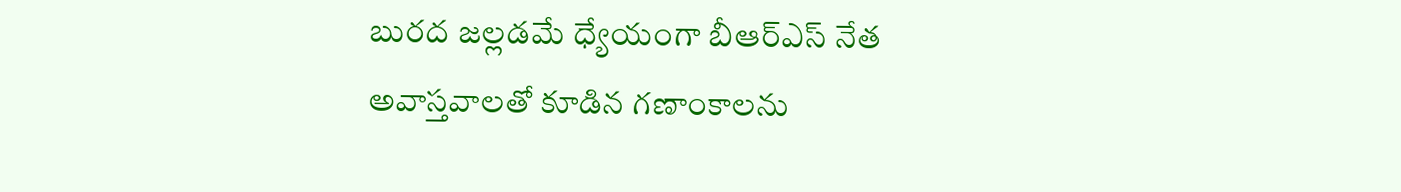బురద జల్లడమే ధ్యేయంగా బీఆర్ఎస్ నేత అవాస్తవాలతో కూడిన గణాంకాలను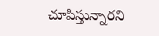చూపిస్తున్నారని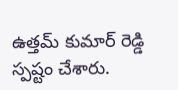ఉత్తమ్ కుమార్ రెడ్డి స్పష్టం చేశారు.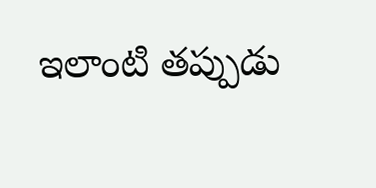ఇలాంటి తప్పుడు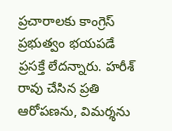ప్రచారాలకు కాంగ్రెస్ ప్రభుత్వం భయపడే ప్రసక్తే లేదన్నారు. హరీశ్ రావు చేసిన ప్రతి ఆరోపణను, విమర్శను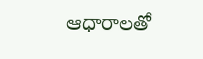ఆధారాలతో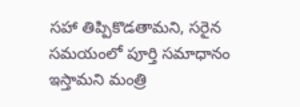సహా తిప్పికొడతామని, సరైన సమయంలో పూర్తి సమాధానం ఇస్తామని మంత్రి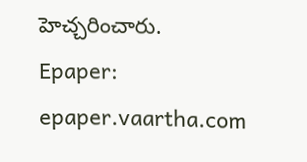హెచ్చరించారు.
Epaper: epaper.vaartha.com